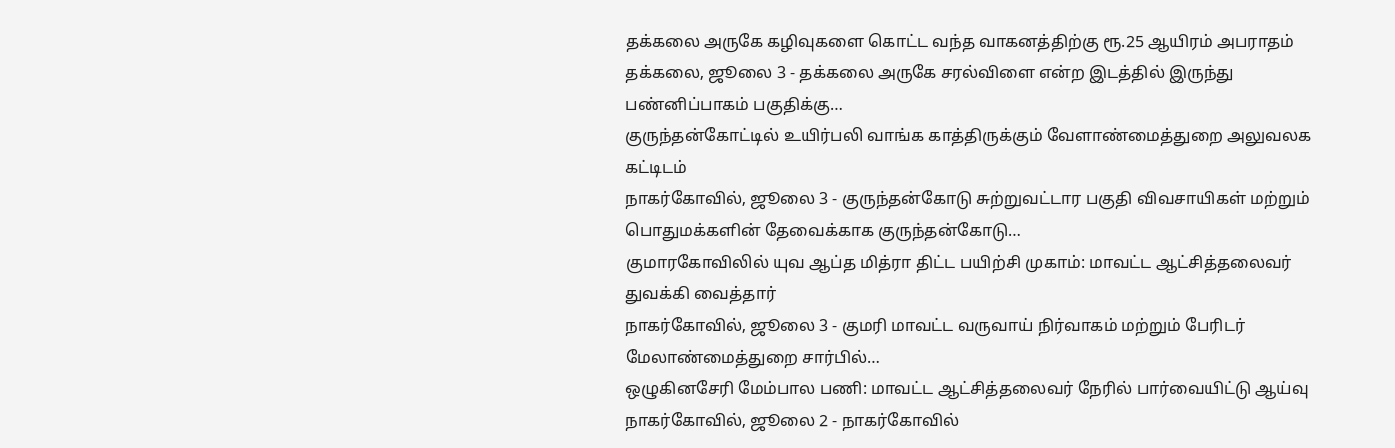தக்கலை அருகே கழிவுகளை கொட்ட வந்த வாகனத்திற்கு ரூ.25 ஆயிரம் அபராதம்
தக்கலை, ஜூலை 3 - தக்கலை அருகே சரல்விளை என்ற இடத்தில் இருந்து பண்னிப்பாகம் பகுதிக்கு…
குருந்தன்கோட்டில் உயிர்பலி வாங்க காத்திருக்கும் வேளாண்மைத்துறை அலுவலக கட்டிடம்
நாகர்கோவில், ஜூலை 3 - குருந்தன்கோடு சுற்றுவட்டார பகுதி விவசாயிகள் மற்றும் பொதுமக்களின் தேவைக்காக குருந்தன்கோடு…
குமாரகோவிலில் யுவ ஆப்த மித்ரா திட்ட பயிற்சி முகாம்: மாவட்ட ஆட்சித்தலைவர் துவக்கி வைத்தார்
நாகர்கோவில், ஜூலை 3 - குமரி மாவட்ட வருவாய் நிர்வாகம் மற்றும் பேரிடர் மேலாண்மைத்துறை சார்பில்…
ஒழுகினசேரி மேம்பால பணி: மாவட்ட ஆட்சித்தலைவர் நேரில் பார்வையிட்டு ஆய்வு
நாகர்கோவில், ஜூலை 2 - நாகர்கோவில்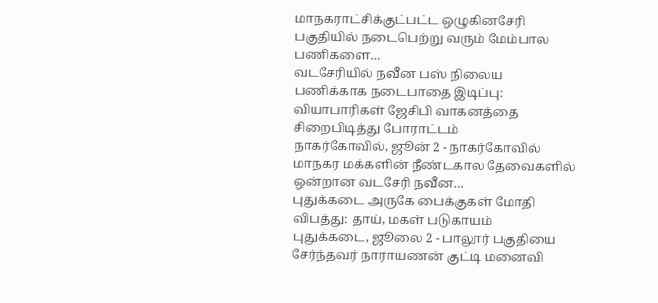மாநகராட்சிக்குட்பட்ட ஒழுகினசேரி பகுதியில் நடைபெற்று வரும் மேம்பால பணிகளை…
வடசேரியில் நவீன பஸ் நிலைய பணிக்காக நடைபாதை இடிப்பு: வியாபாரிகள் ஜேசிபி வாகனத்தை சிறைபிடித்து போராட்டம்
நாகர்கோவில், ஜூன் 2 - நாகர்கோவில் மாநகர மக்களின் நீண்டகால தேவைகளில் ஒன்றான வடசேரி நவீன…
புதுக்கடை அருகே பைக்குகள் மோதி விபத்து: தாய், மகள் படுகாயம்
புதுக்கடை, ஜூலை 2 - பாலூர் பகுதியை சேர்ந்தவர் நாராயணன் குட்டி மனைவி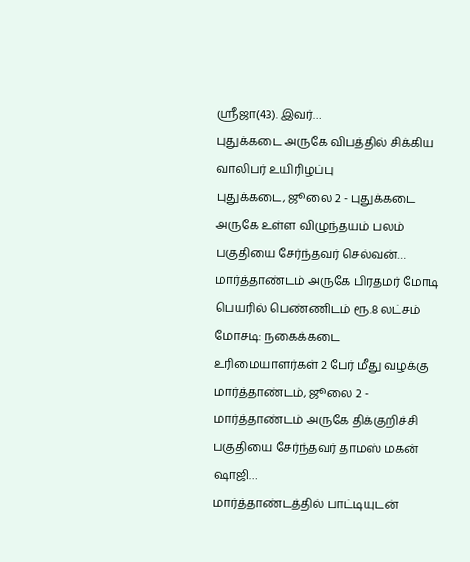ஸ்ரீஜா(43). இவர்…
புதுக்கடை அருகே விபத்தில் சிக்கிய வாலிபர் உயிரிழப்பு
புதுக்கடை, ஜூலை 2 - புதுக்கடை அருகே உள்ள விழுந்தயம் பலம் பகுதியை சேர்ந்தவர் செல்வன்…
மார்த்தாண்டம் அருகே பிரதமர் மோடி பெயரில் பெண்ணிடம் ரூ.8 லட்சம் மோசடி: நகைக்கடை உரிமையாளர்கள் 2 பேர் மீது வழக்கு
மார்த்தாண்டம், ஜூலை 2 - மார்த்தாண்டம் அருகே திக்குறிச்சி பகுதியை சேர்ந்தவர் தாமஸ் மகன் ஷாஜி…
மார்த்தாண்டத்தில் பாட்டியுடன்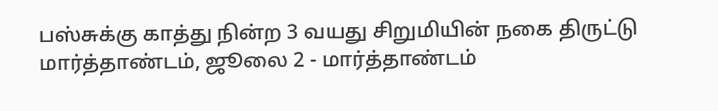பஸ்சுக்கு காத்து நின்ற 3 வயது சிறுமியின் நகை திருட்டு
மார்த்தாண்டம், ஜூலை 2 - மார்த்தாண்டம்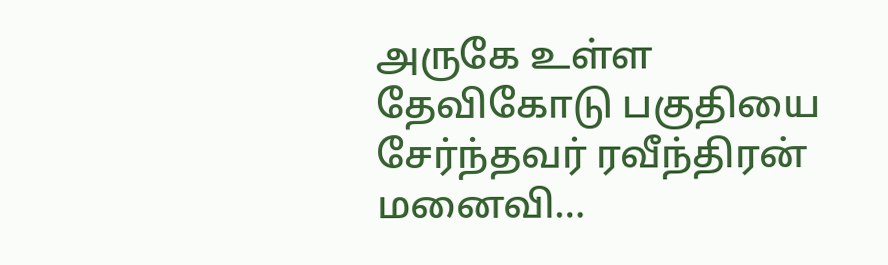அருகே உள்ள தேவிகோடு பகுதியை சேர்ந்தவர் ரவீந்திரன் மனைவி…